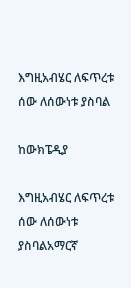እግዚአብሄር ለፍጥረቱ ሰው ለሰውነቱ ያስባል

ከውክፔዲያ

እግዚአብሄር ለፍጥረቱ ሰው ለሰውነቱ ያስባልአማርኛ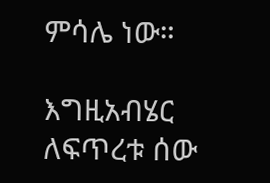ምሳሌ ነው።

እግዚአብሄር ለፍጥረቱ ሰው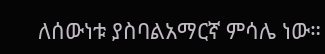ለሰውነቱ ያስባልአማርኛ ምሳሌ ነው።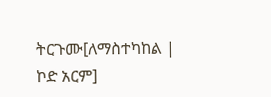ትርጉሙ[ለማስተካከል | ኮድ አርም]